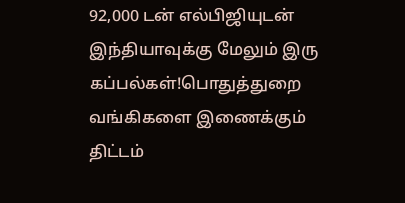92,000 டன் எல்பிஜியுடன் இந்தியாவுக்கு மேலும் இரு கப்பல்கள்!பொதுத்துறை வங்கிகளை இணைக்கும் திட்டம்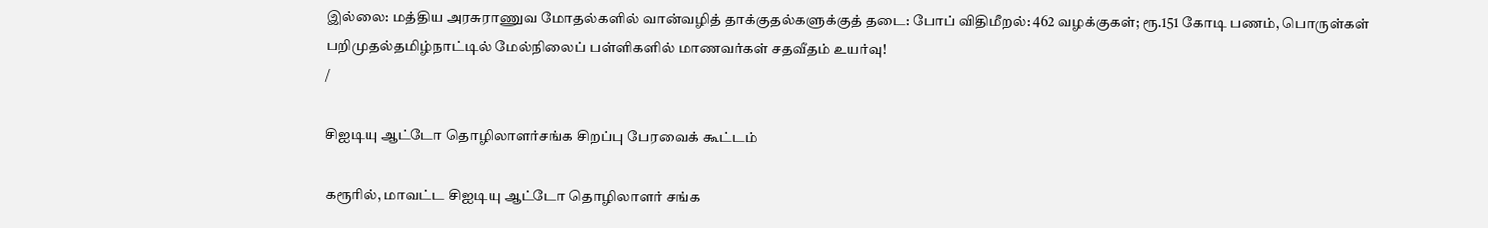இல்லை: மத்திய அரசுராணுவ மோதல்களில் வான்வழித் தாக்குதல்களுக்குத் தடை: போப் விதிமீறல்: 462 வழக்குகள்; ரூ.151 கோடி பணம், பொருள்கள் பறிமுதல்தமிழ்நாட்டில் மேல்நிலைப் பள்ளிகளில் மாணவர்கள் சதவீதம் உயர்வு!
/

சிஐடியு ஆட்டோ தொழிலாளர்சங்க சிறப்பு பேரவைக் கூட்டம்

கரூரில், மாவட்ட சிஐடியு ஆட்டோ தொழிலாளர் சங்க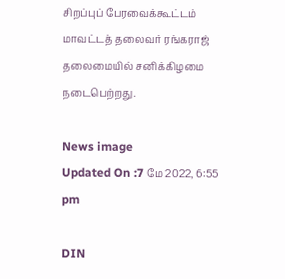சிறப்புப் பேரவைக்கூட்டம் மாவட்டத் தலைவர் ரங்கராஜ் தலைமையில் சனிக்கிழமை நடைபெற்றது.

News image
Updated On :7 மே 2022, 6:55 pm

DIN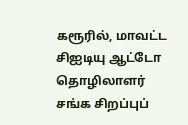கரூரில், மாவட்ட சிஐடியு ஆட்டோ தொழிலாளர் சங்க சிறப்புப்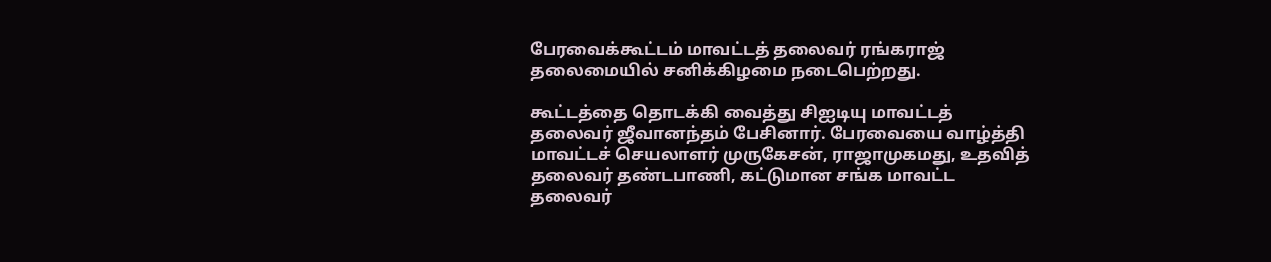பேரவைக்கூட்டம் மாவட்டத் தலைவர் ரங்கராஜ் தலைமையில் சனிக்கிழமை நடைபெற்றது.

கூட்டத்தை தொடக்கி வைத்து சிஐடியு மாவட்டத் தலைவர் ஜீவானந்தம் பேசினார். பேரவையை வாழ்த்தி மாவட்டச் செயலாளர் முருகேசன், ராஜாமுகமது, உதவித் தலைவர் தண்டபாணி, கட்டுமான சங்க மாவட்ட தலைவர்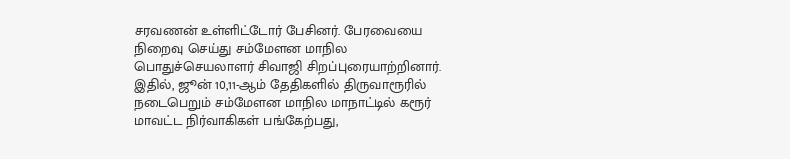சரவணன் உள்ளிட்டோர் பேசினர். பேரவையை நிறைவு செய்து சம்மேளன மாநில பொதுச்செயலாளர் சிவாஜி சிறப்புரையாற்றினார். இதில், ஜூன் 10,11-ஆம் தேதிகளில் திருவாரூரில் நடைபெறும் சம்மேளன மாநில மாநாட்டில் கரூர் மாவட்ட நிர்வாகிகள் பங்கேற்பது,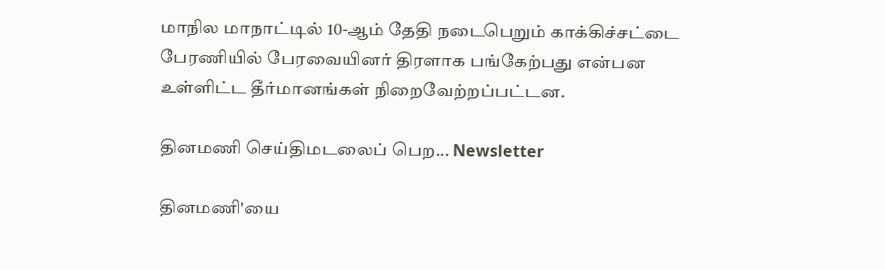மாநில மாநாட்டில் 10-ஆம் தேதி நடைபெறும் காக்கிச்சட்டை பேரணியில் பேரவையினர் திரளாக பங்கேற்பது என்பன உள்ளிட்ட தீர்மானங்கள் நிறைவேற்றப்பட்டன.

தினமணி செய்திமடலைப் பெற... Newsletter

தினமணி'யை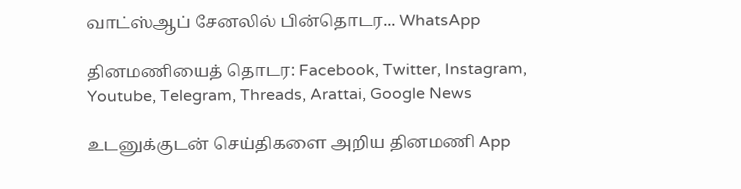வாட்ஸ்ஆப் சேனலில் பின்தொடர... WhatsApp

தினமணியைத் தொடர: Facebook, Twitter, Instagram, Youtube, Telegram, Threads, Arattai, Google News

உடனுக்குடன் செய்திகளை அறிய தினமணி App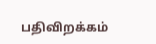பதிவிறக்கம்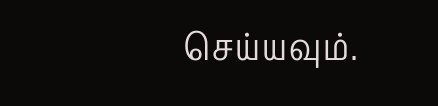செய்யவும்.